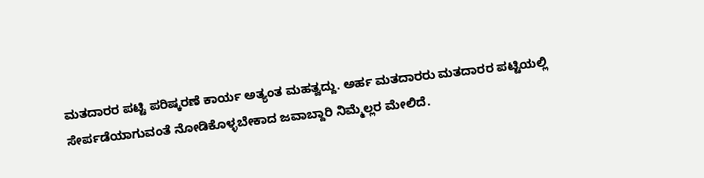ಮತದಾರರ ಪಟ್ಟಿ ಪರಿಷ್ಕರಣೆ ಕಾರ್ಯ ಅತ್ಯಂತ ಮಹತ್ವದ್ದು. ಅರ್ಹ ಮತದಾರರು ಮತದಾರರ ಪಟ್ಟಿಯಲ್ಲಿ ಸೇರ್ಪಡೆಯಾಗುವಂತೆ ನೋಡಿಕೊಳ್ಳಬೇಕಾದ ಜವಾಬ್ದಾರಿ ನಿಮ್ಮೆಲ್ಲರ ಮೇಲಿದೆ.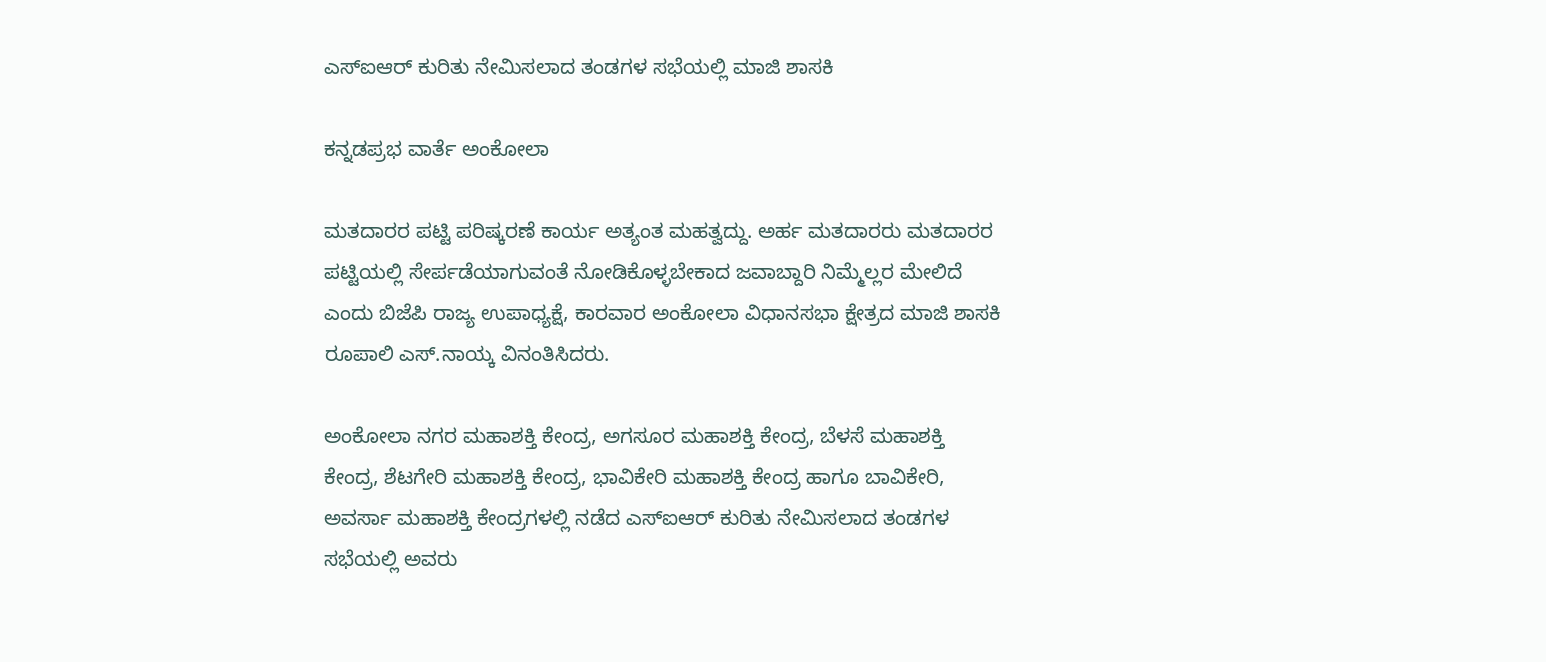ಎಸ್‌ಐಆರ್ ಕುರಿತು ನೇಮಿಸಲಾದ ತಂಡಗಳ ಸಭೆಯಲ್ಲಿ ಮಾಜಿ ಶಾಸಕಿ

ಕನ್ನಡಪ್ರಭ ವಾರ್ತೆ ಅಂಕೋಲಾ

ಮತದಾರರ ಪಟ್ಟಿ ಪರಿಷ್ಕರಣೆ ಕಾರ್ಯ ಅತ್ಯಂತ ಮಹತ್ವದ್ದು. ಅರ್ಹ ಮತದಾರರು ಮತದಾರರ ಪಟ್ಟಿಯಲ್ಲಿ ಸೇರ್ಪಡೆಯಾಗುವಂತೆ ನೋಡಿಕೊಳ್ಳಬೇಕಾದ ಜವಾಬ್ದಾರಿ ನಿಮ್ಮೆಲ್ಲರ ಮೇಲಿದೆ ಎಂದು ಬಿಜೆಪಿ ರಾಜ್ಯ ಉಪಾಧ್ಯಕ್ಷೆ, ಕಾರವಾರ ಅಂಕೋಲಾ ವಿಧಾನಸಭಾ ಕ್ಷೇತ್ರದ ಮಾಜಿ ಶಾಸಕಿ ರೂಪಾಲಿ ಎಸ್.ನಾಯ್ಕ ವಿನಂತಿಸಿದರು.

ಅಂಕೋಲಾ ನಗರ ಮಹಾಶಕ್ತಿ ಕೇಂದ್ರ, ಅಗಸೂರ ಮಹಾಶಕ್ತಿ ಕೇಂದ್ರ, ಬೆಳಸೆ ಮಹಾಶಕ್ತಿ ಕೇಂದ್ರ, ಶೆಟಗೇರಿ ಮಹಾಶಕ್ತಿ ಕೇಂದ್ರ, ಭಾವಿಕೇರಿ ಮಹಾಶಕ್ತಿ ಕೇಂದ್ರ ಹಾಗೂ ಬಾವಿಕೇರಿ, ಅವರ್ಸಾ ಮಹಾಶಕ್ತಿ ಕೇಂದ್ರಗಳಲ್ಲಿ ನಡೆದ ಎಸ್‌ಐಆರ್ ಕುರಿತು ನೇಮಿಸಲಾದ ತಂಡಗಳ ಸಭೆಯಲ್ಲಿ ಅವರು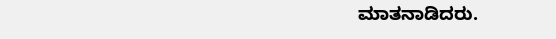ಮಾತನಾಡಿದರು.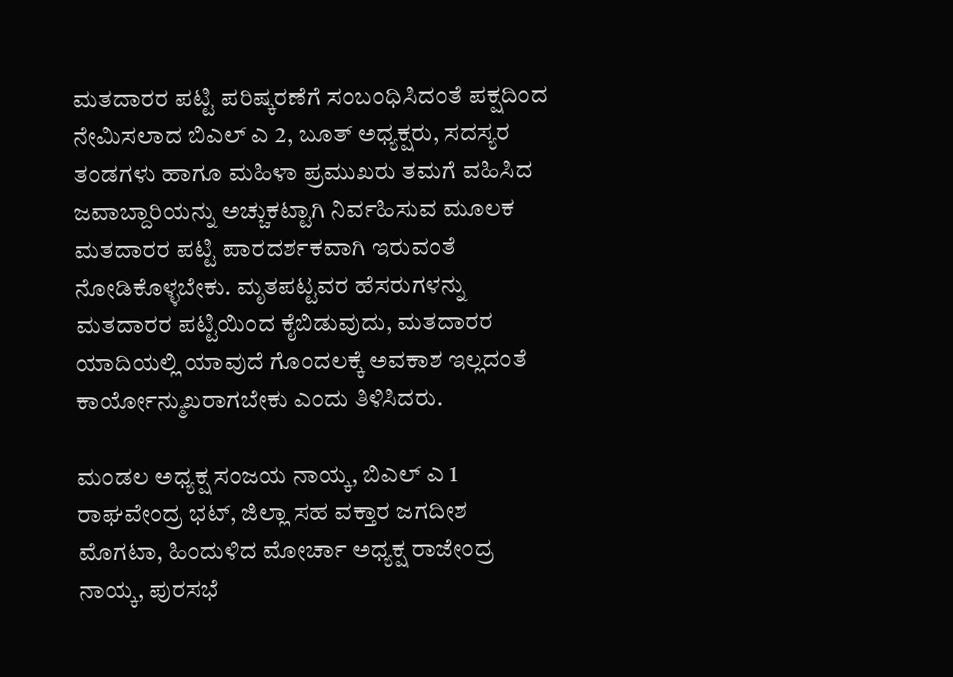ಮತದಾರರ ಪಟ್ಟಿ ಪರಿಷ್ಕರಣೆಗೆ ಸಂಬಂಧಿಸಿದಂತೆ ಪಕ್ಷದಿಂದ ನೇಮಿಸಲಾದ ಬಿಎಲ್ ಎ 2, ಬೂತ್ ಅಧ್ಯಕ್ಷರು, ಸದಸ್ಯರ ತಂಡಗಳು ಹಾಗೂ ಮಹಿಳಾ ಪ್ರಮುಖರು ತಮಗೆ ವಹಿಸಿದ ಜವಾಬ್ದಾರಿಯನ್ನು ಅಚ್ಚುಕಟ್ಟಾಗಿ ನಿರ್ವಹಿಸುವ ಮೂಲಕ ಮತದಾರರ ಪಟ್ಟಿ ಪಾರದರ್ಶಕವಾಗಿ ಇರುವಂತೆ ನೋಡಿಕೊಳ್ಳಬೇಕು. ಮೃತಪಟ್ಟವರ ಹೆಸರುಗಳನ್ನು ಮತದಾರರ ಪಟ್ಟಿಯಿಂದ ಕೈಬಿಡುವುದು, ಮತದಾರರ ಯಾದಿಯಲ್ಲಿ ಯಾವುದೆ ಗೊಂದಲಕ್ಕೆ ಅವಕಾಶ ಇಲ್ಲದಂತೆ ಕಾರ್ಯೋನ್ಮುಖರಾಗಬೇಕು ಎಂದು ತಿಳಿಸಿದರು.

ಮಂಡಲ ಅಧ್ಯಕ್ಷ ಸಂಜಯ ನಾಯ್ಕ, ಬಿಎಲ್ ಎ 1 ರಾಘವೇಂದ್ರ ಭಟ್, ಜಿಲ್ಲಾ ಸಹ ವಕ್ತಾರ ಜಗದೀಶ ಮೊಗಟಾ, ಹಿಂದುಳಿದ ಮೋರ್ಚಾ ಅಧ್ಯಕ್ಷ ರಾಜೇಂದ್ರ ನಾಯ್ಕ, ಪುರಸಭೆ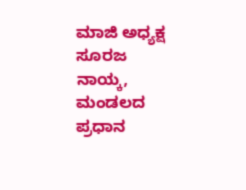ಮಾಜಿ ಅಧ್ಯಕ್ಷ ಸೂರಜ ನಾಯ್ಕ, ಮಂಡಲದ ಪ್ರಧಾನ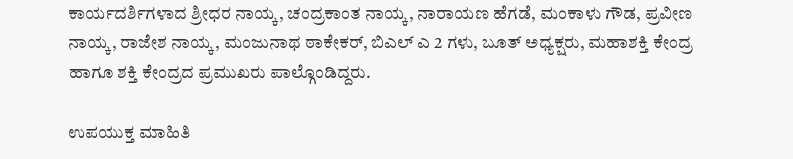ಕಾರ್ಯದರ್ಶಿಗಳಾದ ಶ್ರೀಧರ ನಾಯ್ಕ, ಚಂದ್ರಕಾಂತ ನಾಯ್ಕ, ನಾರಾಯಣ ಹೆಗಡೆ, ಮಂಕಾಳು ಗೌಡ, ಪ್ರವೀಣ ನಾಯ್ಕ, ರಾಜೇಶ ನಾಯ್ಕ, ಮಂಜುನಾಥ ಠಾಕೇಕರ್, ಬಿಎಲ್ ಎ 2 ಗಳು, ಬೂತ್ ಅಧ್ಯಕ್ಷರು, ಮಹಾಶಕ್ತಿ ಕೇಂದ್ರ ಹಾಗೂ ಶಕ್ತಿ ಕೇಂದ್ರದ ಪ್ರಮುಖರು ಪಾಲ್ಗೊಂಡಿದ್ದರು.

ಉಪಯುಕ್ತ ಮಾಹಿತಿ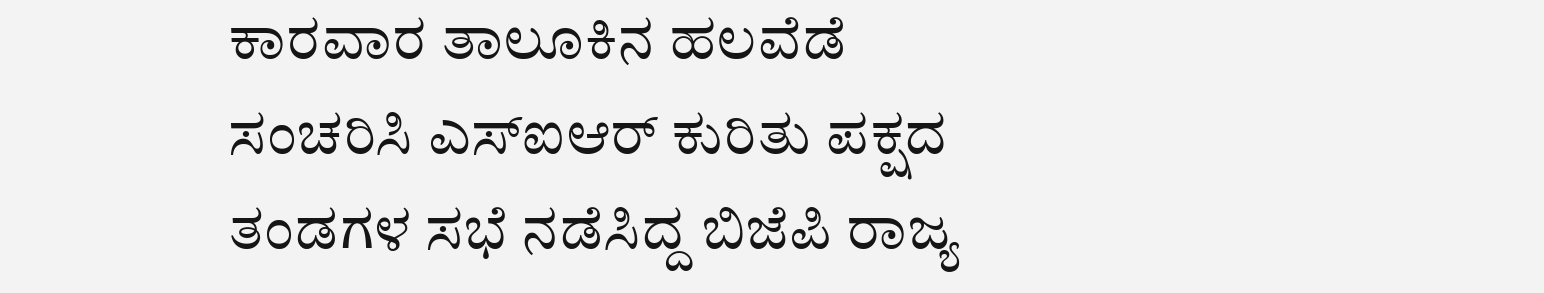ಕಾರವಾರ ತಾಲೂಕಿನ ಹಲವೆಡೆ ಸಂಚರಿಸಿ ಎಸ್‌ಐಆರ್ ಕುರಿತು ಪಕ್ಷದ ತಂಡಗಳ ಸಭೆ ನಡೆಸಿದ್ದ ಬಿಜೆಪಿ ರಾಜ್ಯ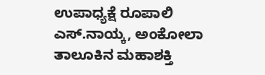ಉಪಾಧ್ಯಕ್ಷೆ ರೂಪಾಲಿ ಎಸ್.ನಾಯ್ಕ, ಅಂಕೋಲಾ ತಾಲೂಕಿನ ಮಹಾಶಕ್ತಿ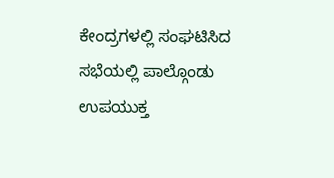ಕೇಂದ್ರಗಳಲ್ಲಿ ಸಂಘಟಿಸಿದ ಸಭೆಯಲ್ಲಿ ಪಾಲ್ಗೊಂಡು ಉಪಯುಕ್ತ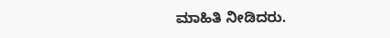ಮಾಹಿತಿ ನೀಡಿದರು.